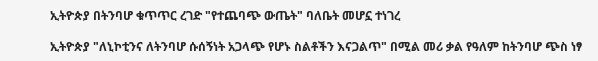ኢትዮጵያ በትንባሆ ቁጥጥር ረገድ "የተጨባጭ ውጤት" ባለቤት መሆኗ ተነገረ

ኢትዮጵያ "ለኒኮቲንና ለትንባሆ ሱሰኝነት አጋላጭ የሆኑ ስልቶችን እናጋልጥ" በሚል መሪ ቃል የዓለም ከትንባሆ ጭስ ነፃ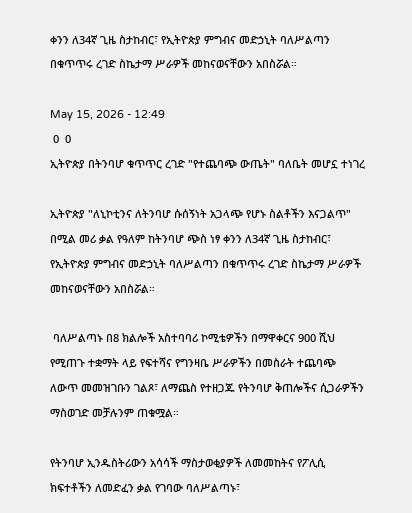ቀንን ለ34ኛ ጊዜ ስታከብር፣ የኢትዮጵያ ምግብና መድኃኒት ባለሥልጣን በቁጥጥሩ ረገድ ስኬታማ ሥራዎች መከናወናቸውን አበስሯል።

May 15, 2026 - 12:49
 0  0
ኢትዮጵያ በትንባሆ ቁጥጥር ረገድ "የተጨባጭ ውጤት" ባለቤት መሆኗ ተነገረ

ኢትዮጵያ "ለኒኮቲንና ለትንባሆ ሱሰኝነት አጋላጭ የሆኑ ስልቶችን እናጋልጥ" በሚል መሪ ቃል የዓለም ከትንባሆ ጭስ ነፃ ቀንን ለ34ኛ ጊዜ ስታከብር፣ የኢትዮጵያ ምግብና መድኃኒት ባለሥልጣን በቁጥጥሩ ረገድ ስኬታማ ሥራዎች መከናወናቸውን አበስሯል።

 ባለሥልጣኑ በ8 ክልሎች አስተባባሪ ኮሚቴዎችን በማዋቀርና 900 ሺህ የሚጠጉ ተቋማት ላይ የፍተሻና የግንዛቤ ሥራዎችን በመስራት ተጨባጭ ለውጥ መመዝገቡን ገልጾ፣ ለማጨስ የተዘጋጁ የትንባሆ ቅጠሎችና ሲጋራዎችን ማስወገድ መቻሉንም ጠቁሟል።

የትንባሆ ኢንዱስትሪውን አሳሳች ማስታወቂያዎች ለመመከትና የፖሊሲ ክፍተቶችን ለመድፈን ቃል የገባው ባለሥልጣኑ፣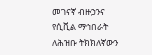መገናኛ ብዙኃንና የሲቪል ማኅበራት ለሕዝቡ ትክክለኛውን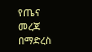የጤና መረጃ በማድረስ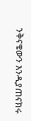ንቅናቄውን እንዲያጠናክሩ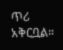ጥሪ አቅርቧል።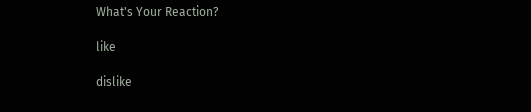What's Your Reaction?

like

dislike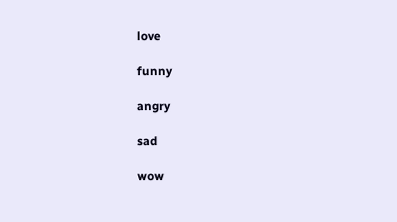love

funny

angry

sad

wow